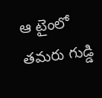ఆ టైంలో తమరు గుడ్డి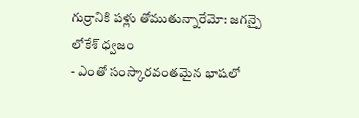గుర్రానికి పళ్లు తోముతున్నారేమో: జగన్పై లోకేశ్ ధ్వజం
- ఎంతో సంస్కారవంతమైన భాషలో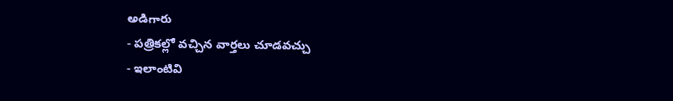అడిగారు
- పత్రికల్లో వచ్చిన వార్తలు చూడవచ్చు
- ఇలాంటివి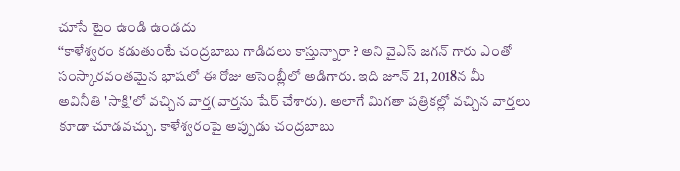చూసే టైం ఉండి ఉండదు
‘‘కాళేశ్వరం కడుతుంటే చంద్రబాబు గాడిదలు కాస్తున్నారా ? అని వైఎస్ జగన్ గారు ఎంతో సంస్కారవంతమైన భాషలో ఈ రోజు అసెంబ్లీలో అడిగారు. ఇది జూన్ 21, 2018న మీ అవినీతి 'సాక్షి'లో వచ్చిన వార్త(వార్తను షేర్ చేశారు). అలాగే మిగతా పత్రికల్లో వచ్చిన వార్తలు కూడా చూడవచ్చు. కాళేశ్వరంపై అప్పుడు చంద్రబాబు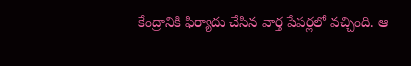కేంద్రానికి ఫిర్యాదు చేసిన వార్త పేపర్లలో వచ్చింది. ఆ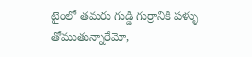టైంలో తమరు గుడ్డి గుర్రానికి పళ్ళు తోముతున్నారేమో,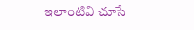ఇలాంటివి చూసే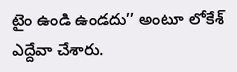టైం ఉండి ఉండదు’’ అంటూ లోకేశ్ ఎద్దేవా చేశారు.